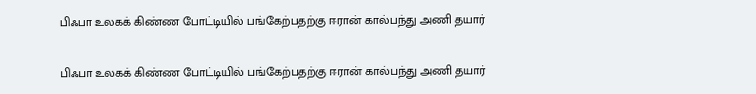பிஃபா உலகக் கிண்ண போட்டியில் பங்கேற்பதற்கு ஈரான் கால்பந்து அணி தயார்

பிஃபா உலகக் கிண்ண போட்டியில் பங்கேற்பதற்கு ஈரான் கால்பந்து அணி தயார்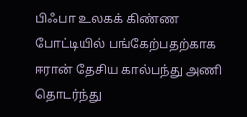பிஃபா உலகக் கிண்ண போட்டியில் பங்கேற்பதற்காக ஈரான் தேசிய கால்பந்து அணி தொடர்ந்து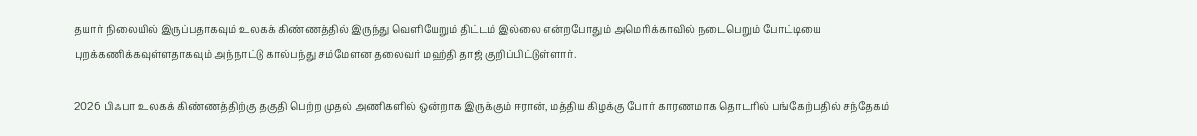தயார் நிலையில் இருப்பதாகவும் உலகக் கிண்ணத்தில் இருந்து வெளியேறும் திட்டம் இல்லை என்றபோதும் அமெரிக்காவில் நடைபெறும் போட்டியை புறக்கணிக்கவுள்ளதாகவும் அந்நாட்டு கால்பந்து சம்மேளன தலைவர் மஹ்தி தாஜ் குறிப்பிட்டுள்ளார்.

2026 பிஃபா உலகக் கிண்ணத்திற்கு தகுதி பெற்ற முதல் அணிகளில் ஒன்றாக இருக்கும் ஈரான், மத்திய கிழக்கு போர் காரணமாக தொடரில் பங்கேற்பதில் சந்தேகம்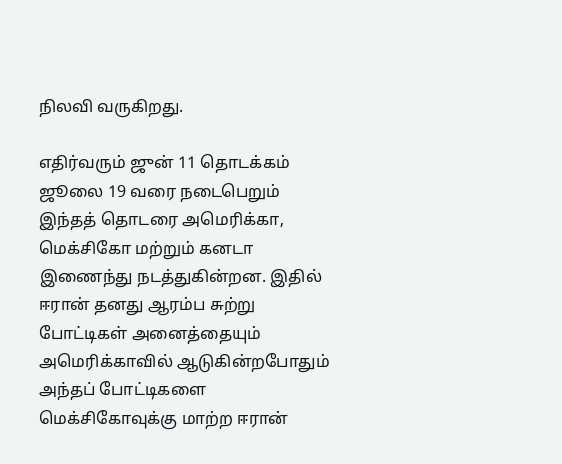நிலவி வருகிறது.

எதிர்வரும் ஜுன் 11 தொடக்கம் ஜூலை 19 வரை நடைபெறும் இந்தத் தொடரை அமெரிக்கா, மெக்சிகோ மற்றும் கனடா இணைந்து நடத்துகின்றன. இதில் ஈரான் தனது ஆரம்ப சுற்று போட்டிகள் அனைத்தையும் அமெரிக்காவில் ஆடுகின்றபோதும் அந்தப் போட்டிகளை மெக்சிகோவுக்கு மாற்ற ஈரான்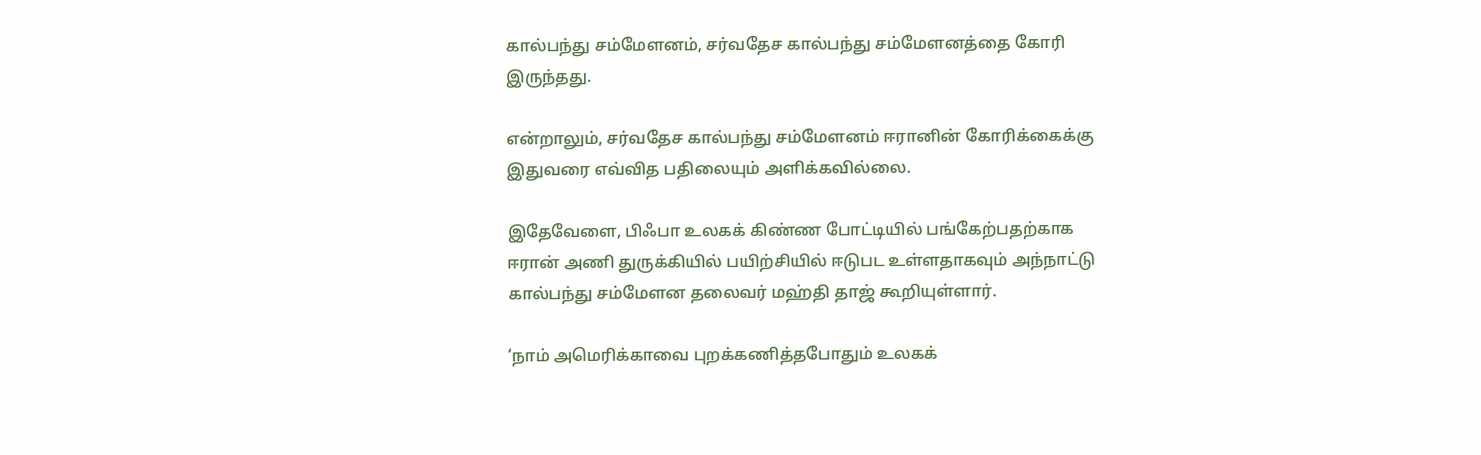கால்பந்து சம்மேளனம், சர்வதேச கால்பந்து சம்மேளனத்தை கோரி இருந்தது.

என்றாலும், சர்வதேச கால்பந்து சம்மேளனம் ஈரானின் கோரிக்கைக்கு இதுவரை எவ்வித பதிலையும் அளிக்கவில்லை.

இதேவேளை, பிஃபா உலகக் கிண்ண போட்டியில் பங்கேற்பதற்காக ஈரான் அணி துருக்கியில் பயிற்சியில் ஈடுபட உள்ளதாகவும் அந்நாட்டு கால்பந்து சம்மேளன தலைவர் மஹ்தி தாஜ் கூறியுள்ளார்.

‘நாம் அமெரிக்காவை புறக்கணித்தபோதும் உலகக்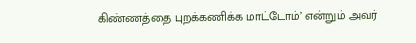கிண்ணத்தை புறக்கணிக்க மாட்டோம்’ என்றும் அவர்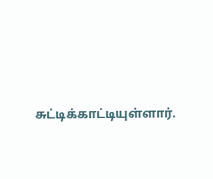சுட்டிக்காட்டியுள்ளார்.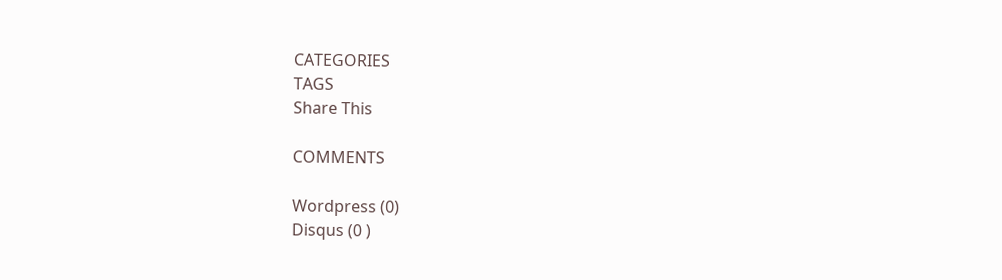CATEGORIES
TAGS
Share This

COMMENTS

Wordpress (0)
Disqus (0 )